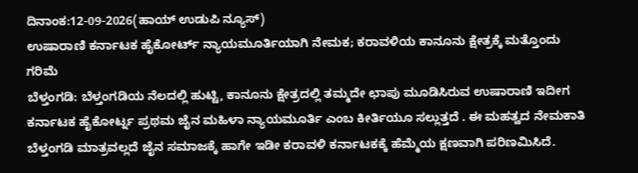ದಿನಾಂಕ:12-09-2026(ಹಾಯ್ ಉಡುಪಿ ನ್ಯೂಸ್)
ಉಷಾರಾಣಿ ಕರ್ನಾಟಕ ಹೈಕೋರ್ಟ್ ನ್ಯಾಯಮೂರ್ತಿಯಾಗಿ ನೇಮಕ; ಕರಾವಳಿಯ ಕಾನೂನು ಕ್ಷೇತ್ರಕ್ಕೆ ಮತ್ತೊಂದು ಗರಿಮೆ
ಬೆಳ್ತಂಗಡಿ: ಬೆಳ್ತಂಗಡಿಯ ನೆಲದಲ್ಲಿ ಹುಟ್ಟಿ, ಕಾನೂನು ಕ್ಷೇತ್ರದಲ್ಲಿ ತಮ್ಮದೇ ಛಾಪು ಮೂಡಿಸಿರುವ ಉಷಾರಾಣಿ ಇದೀಗ ಕರ್ನಾಟಕ ಹೈಕೋರ್ಟ್ನ ಪ್ರಥಮ ಜೈನ ಮಹಿಳಾ ನ್ಯಾಯಮೂರ್ತಿ ಎಂಬ ಕೀರ್ತಿಯೂ ಸಲ್ಲುತ್ತದೆ . ಈ ಮಹತ್ವದ ನೇಮಕಾತಿ ಬೆಳ್ತಂಗಡಿ ಮಾತ್ರವಲ್ಲದೆ ಜೈನ ಸಮಾಜಕ್ಕೆ ಹಾಗೇ ಇಡೀ ಕರಾವಳಿ ಕರ್ನಾಟಕಕ್ಕೆ ಹೆಮ್ಮೆಯ ಕ್ಷಣವಾಗಿ ಪರಿಣಮಿಸಿದೆ.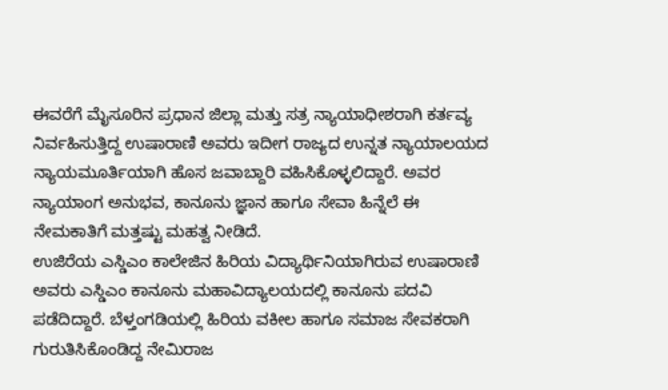ಈವರೆಗೆ ಮೈಸೂರಿನ ಪ್ರಧಾನ ಜಿಲ್ಲಾ ಮತ್ತು ಸತ್ರ ನ್ಯಾಯಾಧೀಶರಾಗಿ ಕರ್ತವ್ಯ ನಿರ್ವಹಿಸುತ್ತಿದ್ದ ಉಷಾರಾಣಿ ಅವರು ಇದೀಗ ರಾಜ್ಯದ ಉನ್ನತ ನ್ಯಾಯಾಲಯದ ನ್ಯಾಯಮೂರ್ತಿಯಾಗಿ ಹೊಸ ಜವಾಬ್ದಾರಿ ವಹಿಸಿಕೊಳ್ಳಲಿದ್ದಾರೆ. ಅವರ ನ್ಯಾಯಾಂಗ ಅನುಭವ, ಕಾನೂನು ಜ್ಞಾನ ಹಾಗೂ ಸೇವಾ ಹಿನ್ನೆಲೆ ಈ ನೇಮಕಾತಿಗೆ ಮತ್ತಷ್ಟು ಮಹತ್ವ ನೀಡಿದೆ.
ಉಜಿರೆಯ ಎಸ್ಡಿಎಂ ಕಾಲೇಜಿನ ಹಿರಿಯ ವಿದ್ಯಾರ್ಥಿನಿಯಾಗಿರುವ ಉಷಾರಾಣಿ ಅವರು ಎಸ್ಡಿಎಂ ಕಾನೂನು ಮಹಾವಿದ್ಯಾಲಯದಲ್ಲಿ ಕಾನೂನು ಪದವಿ ಪಡೆದಿದ್ದಾರೆ. ಬೆಳ್ತಂಗಡಿಯಲ್ಲಿ ಹಿರಿಯ ವಕೀಲ ಹಾಗೂ ಸಮಾಜ ಸೇವಕರಾಗಿ ಗುರುತಿಸಿಕೊಂಡಿದ್ದ ನೇಮಿರಾಜ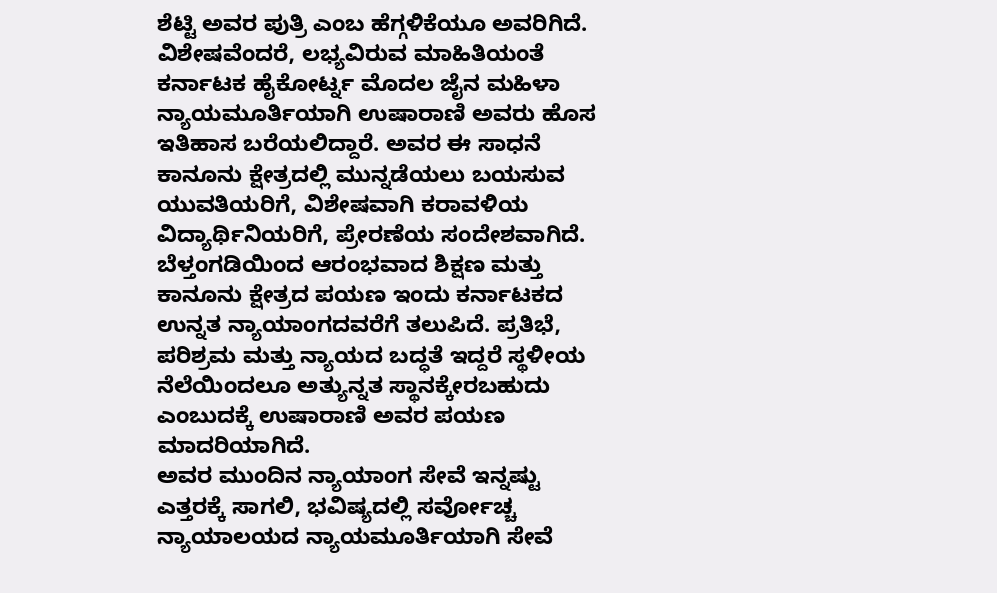ಶೆಟ್ಟಿ ಅವರ ಪುತ್ರಿ ಎಂಬ ಹೆಗ್ಗಳಿಕೆಯೂ ಅವರಿಗಿದೆ.
ವಿಶೇಷವೆಂದರೆ, ಲಭ್ಯವಿರುವ ಮಾಹಿತಿಯಂತೆ ಕರ್ನಾಟಕ ಹೈಕೋರ್ಟ್ನ ಮೊದಲ ಜೈನ ಮಹಿಳಾ ನ್ಯಾಯಮೂರ್ತಿಯಾಗಿ ಉಷಾರಾಣಿ ಅವರು ಹೊಸ ಇತಿಹಾಸ ಬರೆಯಲಿದ್ದಾರೆ. ಅವರ ಈ ಸಾಧನೆ ಕಾನೂನು ಕ್ಷೇತ್ರದಲ್ಲಿ ಮುನ್ನಡೆಯಲು ಬಯಸುವ ಯುವತಿಯರಿಗೆ, ವಿಶೇಷವಾಗಿ ಕರಾವಳಿಯ ವಿದ್ಯಾರ್ಥಿನಿಯರಿಗೆ, ಪ್ರೇರಣೆಯ ಸಂದೇಶವಾಗಿದೆ.
ಬೆಳ್ತಂಗಡಿಯಿಂದ ಆರಂಭವಾದ ಶಿಕ್ಷಣ ಮತ್ತು ಕಾನೂನು ಕ್ಷೇತ್ರದ ಪಯಣ ಇಂದು ಕರ್ನಾಟಕದ ಉನ್ನತ ನ್ಯಾಯಾಂಗದವರೆಗೆ ತಲುಪಿದೆ. ಪ್ರತಿಭೆ, ಪರಿಶ್ರಮ ಮತ್ತು ನ್ಯಾಯದ ಬದ್ಧತೆ ಇದ್ದರೆ ಸ್ಥಳೀಯ ನೆಲೆಯಿಂದಲೂ ಅತ್ಯುನ್ನತ ಸ್ಥಾನಕ್ಕೇರಬಹುದು ಎಂಬುದಕ್ಕೆ ಉಷಾರಾಣಿ ಅವರ ಪಯಣ ಮಾದರಿಯಾಗಿದೆ.
ಅವರ ಮುಂದಿನ ನ್ಯಾಯಾಂಗ ಸೇವೆ ಇನ್ನಷ್ಟು ಎತ್ತರಕ್ಕೆ ಸಾಗಲಿ, ಭವಿಷ್ಯದಲ್ಲಿ ಸರ್ವೋಚ್ಚ ನ್ಯಾಯಾಲಯದ ನ್ಯಾಯಮೂರ್ತಿಯಾಗಿ ಸೇವೆ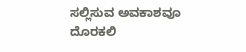ಸಲ್ಲಿಸುವ ಅವಕಾಶವೂ ದೊರಕಲಿ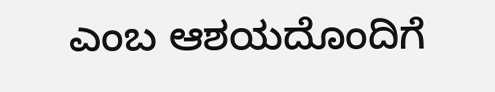ಎಂಬ ಆಶಯದೊಂದಿಗೆ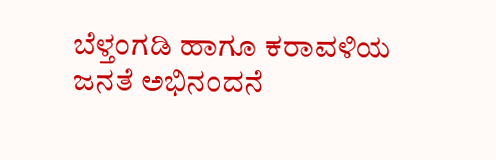ಬೆಳ್ತಂಗಡಿ ಹಾಗೂ ಕರಾವಳಿಯ ಜನತೆ ಅಭಿನಂದನೆ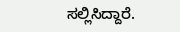ಸಲ್ಲಿಸಿದ್ದಾರೆ.